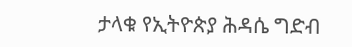ታላቁ የኢትዮጵያ ሕዳሴ ግድብ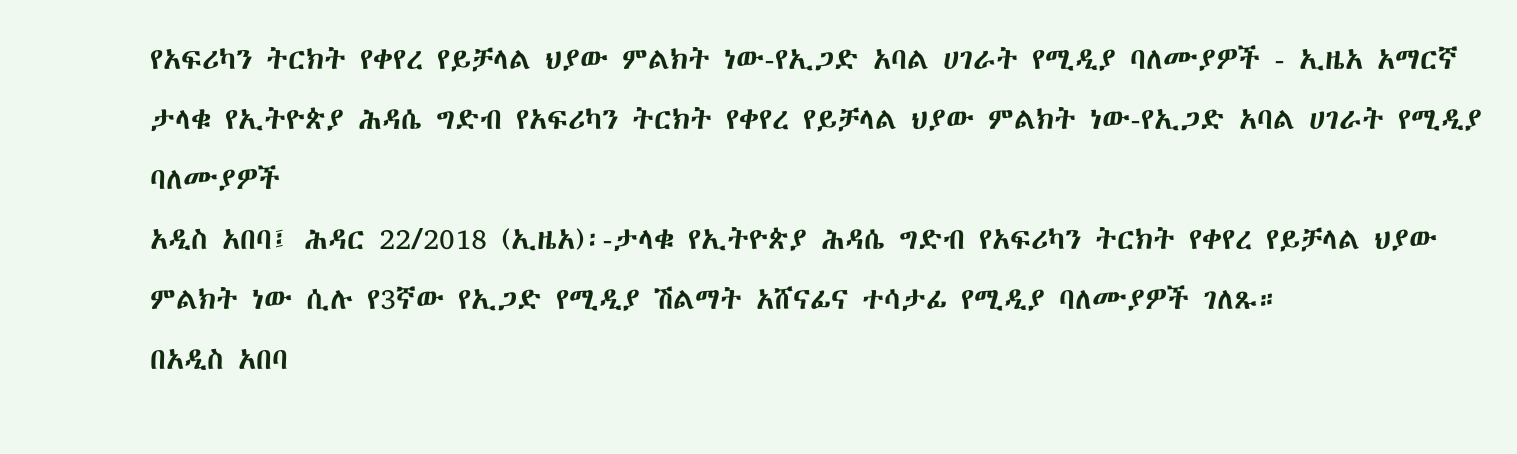የአፍሪካን ትርክት የቀየረ የይቻላል ህያው ምልክት ነው-የኢጋድ አባል ሀገራት የሚዲያ ባለሙያዎች - ኢዜአ አማርኛ
ታላቁ የኢትዮጵያ ሕዳሴ ግድብ የአፍሪካን ትርክት የቀየረ የይቻላል ህያው ምልክት ነው-የኢጋድ አባል ሀገራት የሚዲያ ባለሙያዎች
አዲስ አበባ፤ ሕዳር 22/2018 (ኢዜአ)፡-ታላቁ የኢትዮጵያ ሕዳሴ ግድብ የአፍሪካን ትርክት የቀየረ የይቻላል ህያው ምልክት ነው ሲሉ የ3ኛው የኢጋድ የሚዲያ ሽልማት አሸናፊና ተሳታፊ የሚዲያ ባለሙያዎች ገለጹ።
በአዲስ አበባ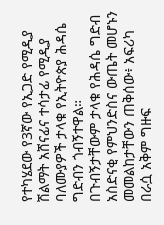የተካሄደው የ3ኛው የኢጋድ የሚዲያ ሽልማት አሸናፊና ተሳታፊ የሚዲያ ባለሙያዎች ታላቁ የኢትዮጵያ ሕዳሴ ግድብን ጎብኝተዋል።
በጉብኝታቸውም ታላቁ የሕዳሴ ግድብ አስድናቂ የምህንድስና ውጤት መሆኑን መመልከታቸውን ጠቅሰው፥ አፍሪካ በራሷ አቅም ግዙፍ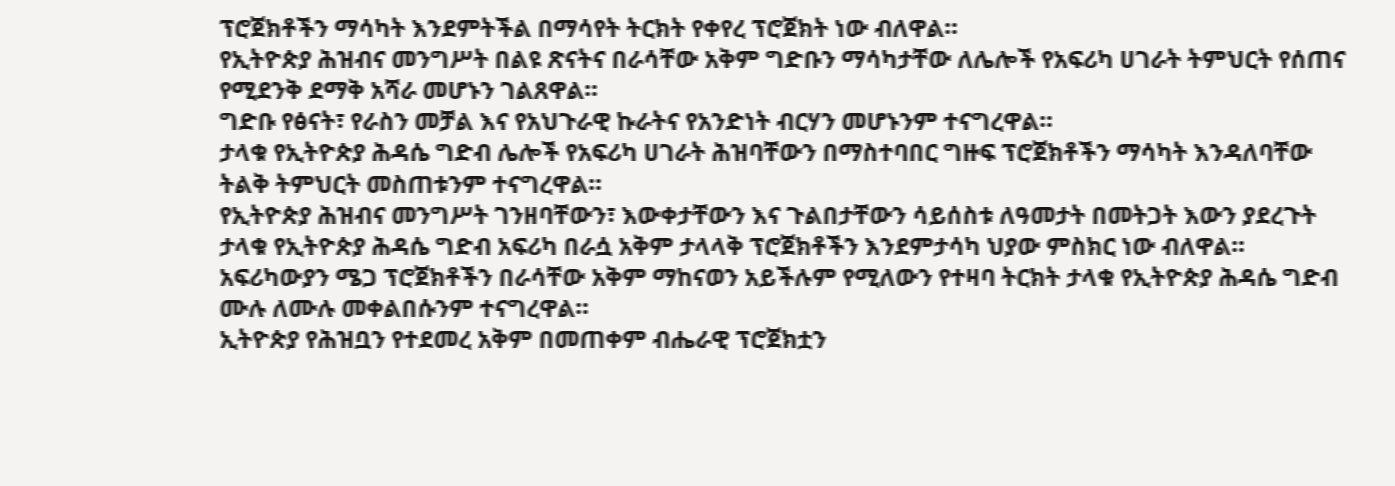ፕሮጀክቶችን ማሳካት እንደምትችል በማሳየት ትርክት የቀየረ ፕሮጀክት ነው ብለዋል።
የኢትዮጵያ ሕዝብና መንግሥት በልዩ ጽናትና በራሳቸው አቅም ግድቡን ማሳካታቸው ለሌሎች የአፍሪካ ሀገራት ትምህርት የሰጠና የሚደንቅ ደማቅ አሻራ መሆኑን ገልጸዋል።
ግድቡ የፅናት፣ የራስን መቻል እና የአህጉራዊ ኩራትና የአንድነት ብርሃን መሆኑንም ተናግረዋል።
ታላቁ የኢትዮጵያ ሕዳሴ ግድብ ሌሎች የአፍሪካ ሀገራት ሕዝባቸውን በማስተባበር ግዙፍ ፕሮጀክቶችን ማሳካት እንዳለባቸው ትልቅ ትምህርት መስጠቱንም ተናግረዋል።
የኢትዮጵያ ሕዝብና መንግሥት ገንዘባቸውን፣ እውቀታቸውን እና ጉልበታቸውን ሳይሰስቱ ለዓመታት በመትጋት እውን ያደረጉት ታላቁ የኢትዮጵያ ሕዳሴ ግድብ አፍሪካ በራሷ አቅም ታላላቅ ፕሮጀክቶችን እንደምታሳካ ህያው ምስክር ነው ብለዋል።
አፍሪካውያን ሜጋ ፕሮጀክቶችን በራሳቸው አቅም ማከናወን አይችሉም የሚለውን የተዛባ ትርክት ታላቁ የኢትዮጵያ ሕዳሴ ግድብ ሙሉ ለሙሉ መቀልበሱንም ተናግረዋል።
ኢትዮጵያ የሕዝቧን የተደመረ አቅም በመጠቀም ብሔራዊ ፕሮጀክቷን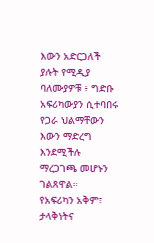እውን አድርጋለች ያሉት የሚዲያ ባለሙያዎቹ ፥ ግድቡ አፍሪካውያን ሲተባበሩ የጋራ ህልማቸውን እውን ማድረግ እንደሚችሉ ማረጋገጫ መሆኑን ገልጸዋል።
የአፍሪካን አቅም፣ ታላቅነትና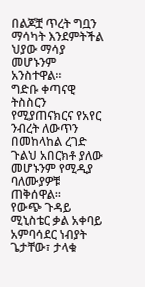በልጆቿ ጥረት ግቧን ማሳካት እንደምትችል ህያው ማሳያ መሆኑንም አንስተዋል።
ግድቡ ቀጣናዊ ትስስርን የሚያጠናክርና የአየር ንብረት ለውጥን በመከላከል ረገድ ጉልህ አበርክቶ ያለው መሆኑንም የሚዲያ ባለሙያዎቹ ጠቅሰዋል።
የውጭ ጉዳይ ሚኒስቴር ቃል አቀባይ አምባሳደር ነብያት ጌታቸው፣ ታላቁ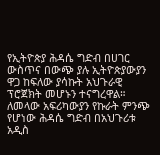የኢትዮጵያ ሕዳሴ ግድብ በሀገር ውስጥና በውጭ ያሉ ኢትዮጵያውያን ዋጋ ከፍለው ያሳኩት አህጉራዊ ፕሮጀክት መሆኑን ተናግረዋል።
ለመላው አፍሪካውያን የኩራት ምንጭ የሆነው ሕዳሴ ግድብ በአህጉሪቱ አዲስ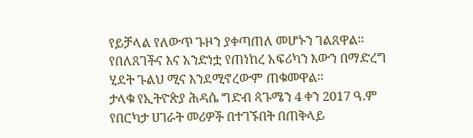የይቻላል የለውጥ ጉዞን ያቀጣጠለ መሆኑን ገልጸዋል።
የበለጸገችና እና አንድነቷ የጠነከረ አፍሪካን እውን በማድረግ ሂደት ጉልህ ሚና እንደሚኖረውም ጠቁመዋል።
ታላቁ የኢትዮጵያ ሕዳሴ ግድብ ጳጉሜን 4 ቀን 2017 ዓ.ም የበርካታ ሀገራት መሪዎች በተገኙበት በጠቅላይ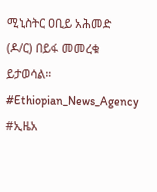ሚኒስትር ዐቢይ አሕመድ (ዶ/ር) በይፋ መመረቁ ይታወሳል።
#Ethiopian_News_Agency #ኢዜአ